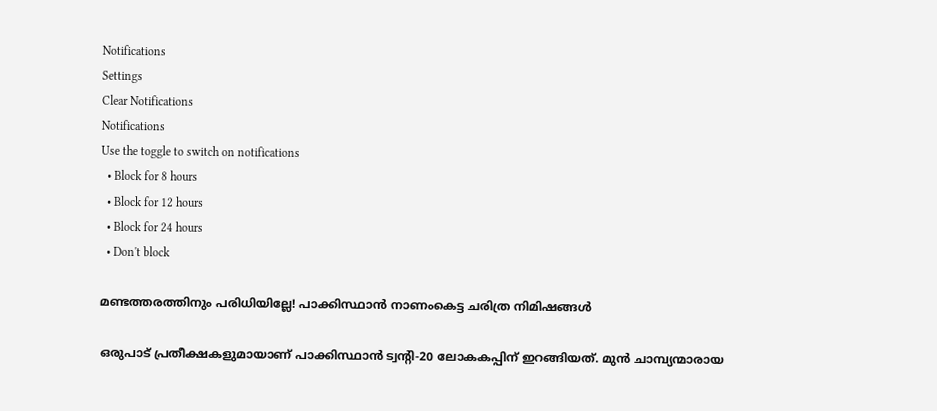Notifications
Settings
Clear Notifications
Notifications
Use the toggle to switch on notifications
  • Block for 8 hours
  • Block for 12 hours
  • Block for 24 hours
  • Don't block

മണ്ടത്തരത്തിനും പരിധിയില്ലേ! പാക്കിസ്ഥാന്‍ നാണംകെട്ട ചരിത്ര നിമിഷങ്ങള്‍

ഒരുപാട് പ്രതീക്ഷകളുമായാണ് പാക്കിസ്ഥാന്‍ ട്വന്റി-20 ലോകകപ്പിന് ഇറങ്ങിയത്. മുന്‍ ചാമ്പ്യന്മാരായ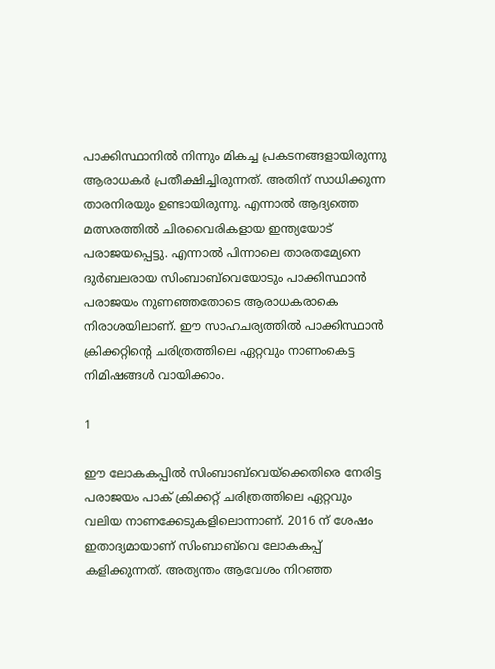പാക്കിസ്ഥാനില്‍ നിന്നും മികച്ച പ്രകടനങ്ങളായിരുന്നു ആരാധകര്‍ പ്രതീക്ഷിച്ചിരുന്നത്. അതിന് സാധിക്കുന്ന താരനിരയും ഉണ്ടായിരുന്നു. എന്നാല്‍ ആദ്യത്തെ മത്സരത്തില്‍ ചിരവൈരികളായ ഇന്ത്യയോട് പരാജയപ്പെട്ടു. എന്നാല്‍ പിന്നാലെ താരതമ്യേനെ ദുര്‍ബലരായ സിംബാബ്‌വെയോടും പാക്കിസ്ഥാന്‍ പരാജയം നുണഞ്ഞതോടെ ആരാധകരാകെ നിരാശയിലാണ്. ഈ സാഹചര്യത്തില്‍ പാക്കിസ്ഥാന്‍ ക്രിക്കറ്റിന്റെ ചരിത്രത്തിലെ ഏറ്റവും നാണംകെട്ട നിമിഷങ്ങള്‍ വായിക്കാം.

1

ഈ ലോകകപ്പില്‍ സിംബാബ്‌വെയ്‌ക്കെതിരെ നേരിട്ട പരാജയം പാക് ക്രിക്കറ്റ് ചരിത്രത്തിലെ ഏറ്റവും വലിയ നാണക്കേടുകളിലൊന്നാണ്. 2016 ന് ശേഷം ഇതാദ്യമായാണ് സിംബാബ്‌വെ ലോകകപ്പ് കളിക്കുന്നത്. അത്യന്തം ആവേശം നിറഞ്ഞ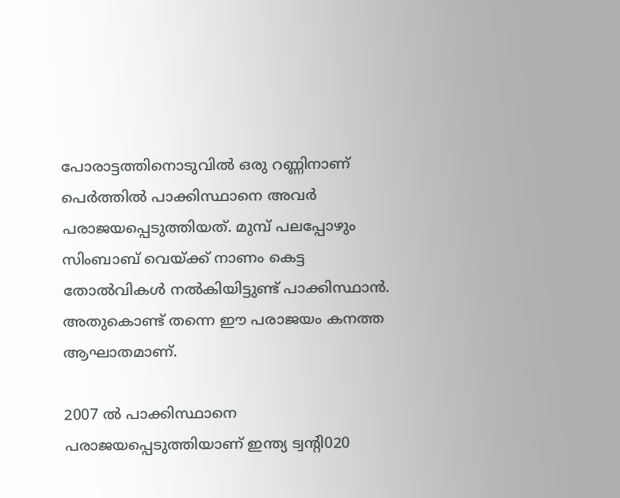പോരാട്ടത്തിനൊടുവില്‍ ഒരു റണ്ണിനാണ് പെര്‍ത്തില്‍ പാക്കിസ്ഥാനെ അവര്‍ പരാജയപ്പെടുത്തിയത്. മുമ്പ് പലപ്പോഴും സിംബാബ് വെയ്ക്ക് നാണം കെട്ട തോല്‍വികള്‍ നല്‍കിയിട്ടുണ്ട് പാക്കിസ്ഥാന്‍. അതുകൊണ്ട് തന്നെ ഈ പരാജയം കനത്ത ആഘാതമാണ്.

2007 ല്‍ പാക്കിസ്ഥാനെ പരാജയപ്പെടുത്തിയാണ് ഇന്ത്യ ട്വന്റി020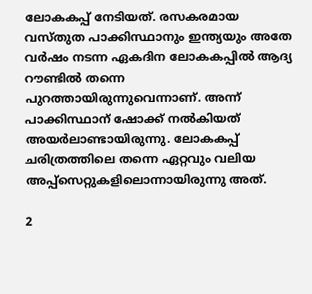ലോകകപ്പ് നേടിയത്. രസകരമായ വസ്തുത പാക്കിസ്ഥാനും ഇന്ത്യയും അതേ വര്‍ഷം നടന്ന ഏകദിന ലോകകപ്പില്‍ ആദ്യ റൗണ്ടില്‍ തന്നെ പുറത്തായിരുന്നുവെന്നാണ്. അന്ന് പാക്കിസ്ഥാന് ഷോക്ക് നല്‍കിയത് അയര്‍ലാണ്ടായിരുന്നു. ലോകകപ്പ് ചരിത്രത്തിലെ തന്നെ ഏറ്റവും വലിയ അപ്പ്‌സെറ്റുകളിലൊന്നായിരുന്നു അത്.

2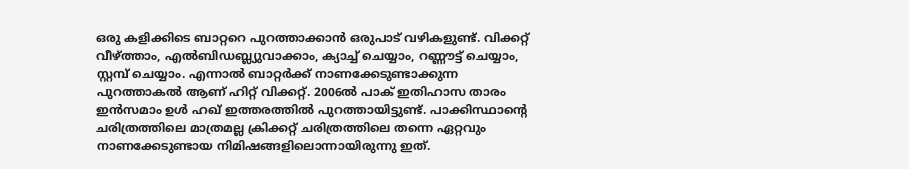ഒരു കളിക്കിടെ ബാറ്ററെ പുറത്താക്കാന്‍ ഒരുപാട് വഴികളുണ്ട്. വിക്കറ്റ് വീഴ്ത്താം, എല്‍ബിഡബ്ല്യുവാക്കാം, ക്യാച്ച് ചെയ്യാം, റണ്ണൗട്ട് ചെയ്യാം, സ്റ്റമ്പ് ചെയ്യാം. എന്നാല്‍ ബാറ്റര്‍ക്ക് നാണക്കേടുണ്ടാക്കുന്ന പുറത്താകല്‍ ആണ് ഹിറ്റ് വിക്കറ്റ്. 2006ല്‍ പാക് ഇതിഹാസ താരം ഇന്‍സമാം ഉള്‍ ഹഖ് ഇത്തരത്തില്‍ പുറത്തായിട്ടുണ്ട്. പാക്കിസ്ഥാന്റെ ചരിത്രത്തിലെ മാത്രമല്ല ക്രിക്കറ്റ് ചരിത്രത്തിലെ തന്നെ ഏറ്റവും നാണക്കേടുണ്ടായ നിമിഷങ്ങളിലൊന്നായിരുന്നു ഇത്.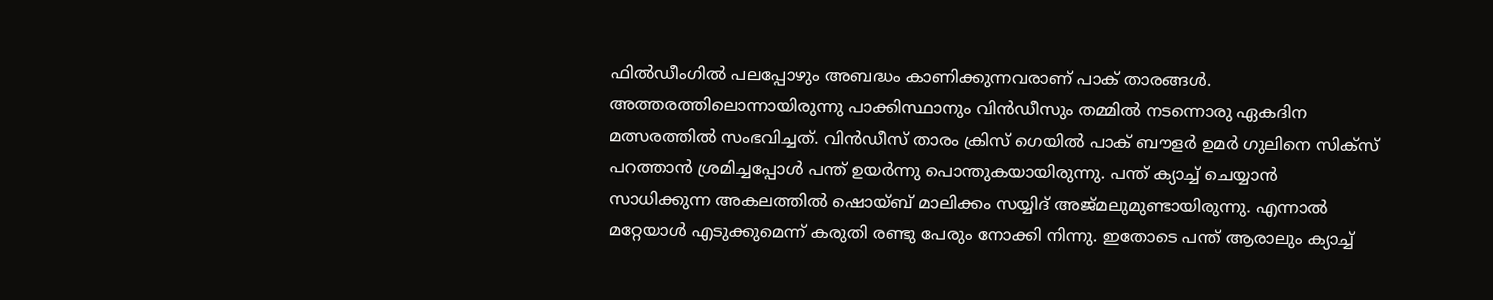ഫില്‍ഡീംഗില്‍ പലപ്പോഴും അബദ്ധം കാണിക്കുന്നവരാണ് പാക് താരങ്ങള്‍. അത്തരത്തിലൊന്നായിരുന്നു പാക്കിസ്ഥാനും വിന്‍ഡീസും തമ്മില്‍ നടന്നൊരു ഏകദിന മത്സരത്തില്‍ സംഭവിച്ചത്. വിന്‍ഡീസ് താരം ക്രിസ് ഗെയില്‍ പാക് ബൗളര്‍ ഉമര്‍ ഗുലിനെ സിക്‌സ് പറത്താന്‍ ശ്രമിച്ചപ്പോള്‍ പന്ത് ഉയര്‍ന്നു പൊന്തുകയായിരുന്നു. പന്ത് ക്യാച്ച് ചെയ്യാന്‍ സാധിക്കുന്ന അകലത്തില്‍ ഷൊയ്ബ് മാലിക്കം സയ്യിദ് അജ്മലുമുണ്ടായിരുന്നു. എന്നാല്‍ മറ്റേയാള്‍ എടുക്കുമെന്ന് കരുതി രണ്ടു പേരും നോക്കി നിന്നു. ഇതോടെ പന്ത് ആരാലും ക്യാച്ച്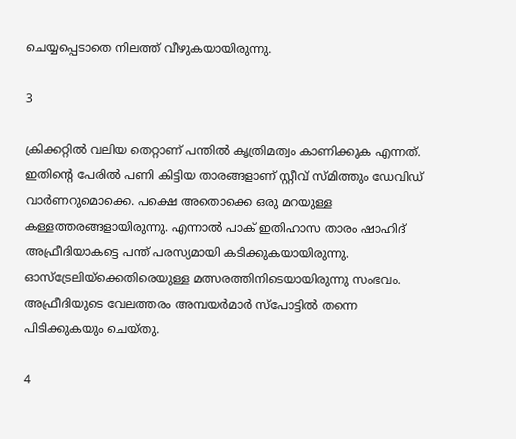ചെയ്യപ്പെടാതെ നിലത്ത് വീഴുകയായിരുന്നു.

3

ക്രിക്കറ്റില്‍ വലിയ തെറ്റാണ് പന്തില്‍ കൃത്രിമത്വം കാണിക്കുക എന്നത്. ഇതിന്റെ പേരില്‍ പണി കിട്ടിയ താരങ്ങളാണ് സ്റ്റീവ് സ്മിത്തും ഡേവിഡ് വാര്‍ണറുമൊക്കെ. പക്ഷെ അതൊക്കെ ഒരു മറയുള്ള കള്ളത്തരങ്ങളായിരുന്നു. എന്നാല്‍ പാക് ഇതിഹാസ താരം ഷാഹിദ് അഫ്രീദിയാകട്ടെ പന്ത് പരസ്യമായി കടിക്കുകയായിരുന്നു. ഓസ്‌ട്രേലിയ്‌ക്കെതിരെയുള്ള മത്സരത്തിനിടെയായിരുന്നു സംഭവം. അഫ്രീദിയുടെ വേലത്തരം അമ്പയര്‍മാര്‍ സ്‌പോട്ടില്‍ തന്നെ പിടിക്കുകയും ചെയ്തു.

4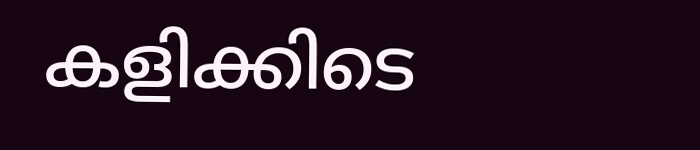കളിക്കിടെ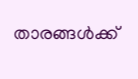താരങ്ങള്‍ക്ക്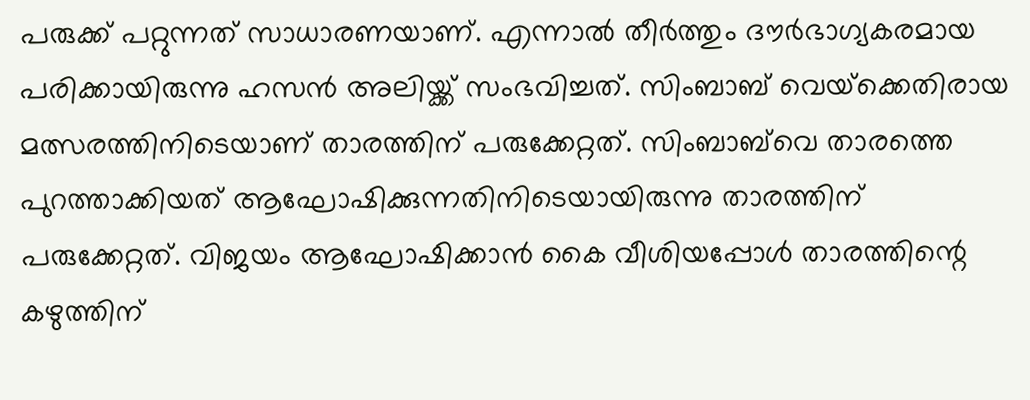പരുക്ക് പറ്റുന്നത് സാധാരണയാണ്. എന്നാല്‍ തീര്‍ത്തും ദൗര്‍ഭാഗ്യകരമായ പരിക്കായിരുന്നു ഹസന്‍ അലിയ്ക്ക് സംഭവിച്ചത്. സിംബാബ് വെയ്‌ക്കെതിരായ മത്സരത്തിനിടെയാണ് താരത്തിന് പരുക്കേറ്റത്. സിംബാബ്‌വെ താരത്തെ പുറത്താക്കിയത് ആഘോഷിക്കുന്നതിനിടെയായിരുന്നു താരത്തിന് പരുക്കേറ്റത്. വിജയം ആഘോഷിക്കാന്‍ കൈ വീശിയപ്പോള്‍ താരത്തിന്റെ കഴുത്തിന്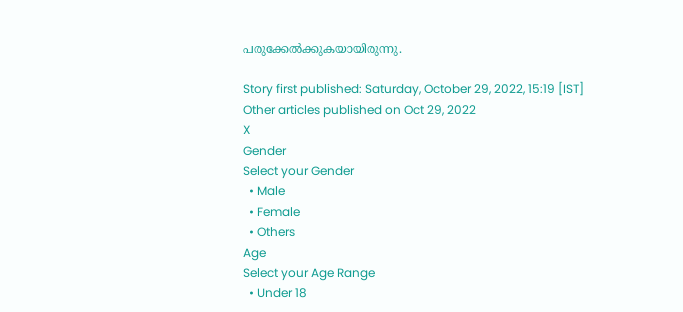പരുക്കേല്‍ക്കുകയായിരുന്നു.

Story first published: Saturday, October 29, 2022, 15:19 [IST]
Other articles published on Oct 29, 2022
X
Gender
Select your Gender
  • Male
  • Female
  • Others
Age
Select your Age Range
  • Under 18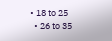• 18 to 25
  • 26 to 35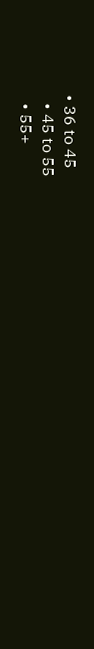• 36 to 45
  • 45 to 55
  • 55+